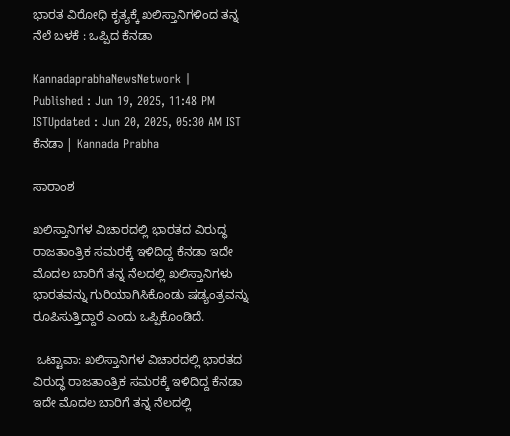ಭಾರತ ವಿರೋಧಿ ಕೃತ್ಯಕ್ಕೆ ಖಲಿಸ್ತಾನಿಗಳಿಂದ ತನ್ನ ನೆಲೆ ಬಳಕೆ : ಒಪ್ಪಿದ ಕೆನಡಾ

KannadaprabhaNewsNetwork |
Published : Jun 19, 2025, 11:48 PM ISTUpdated : Jun 20, 2025, 05:30 AM IST
ಕೆನಡಾ | Kannada Prabha

ಸಾರಾಂಶ

ಖಲಿಸ್ತಾನಿಗಳ ವಿಚಾರದಲ್ಲಿ ಭಾರತದ ವಿರುದ್ಧ ರಾಜತಾಂತ್ರಿಕ ಸಮರಕ್ಕೆ ಇಳಿದಿದ್ದ ಕೆನಡಾ ಇದೇ ಮೊದಲ ಬಾರಿಗೆ ತನ್ನ ನೆಲದಲ್ಲಿ ಖಲಿಸ್ತಾನಿಗಳು ಭಾರತವನ್ನು ಗುರಿಯಾಗಿಸಿಕೊಂಡು ಷಡ್ಯಂತ್ರವನ್ನು ರೂಪಿಸುತ್ತಿದ್ದಾರೆ ಎಂದು ಒಪ್ಪಿಕೊಂಡಿದೆ.

 ಒಟ್ಟಾವಾ: ಖಲಿಸ್ತಾನಿಗಳ ವಿಚಾರದಲ್ಲಿ ಭಾರತದ ವಿರುದ್ಧ ರಾಜತಾಂತ್ರಿಕ ಸಮರಕ್ಕೆ ಇಳಿದಿದ್ದ ಕೆನಡಾ ಇದೇ ಮೊದಲ ಬಾರಿಗೆ ತನ್ನ ನೆಲದಲ್ಲಿ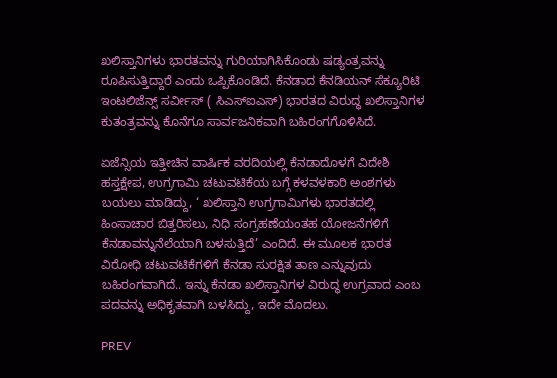ಖಲಿಸ್ತಾನಿಗಳು ಭಾರತವನ್ನು ಗುರಿಯಾಗಿಸಿಕೊಂಡು ಷಡ್ಯಂತ್ರವನ್ನು ರೂಪಿಸುತ್ತಿದ್ದಾರೆ ಎಂದು ಒಪ್ಪಿಕೊಂಡಿದೆ. ಕೆನಡಾದ ಕೆನಡಿಯನ್ ಸೆಕ್ಯೂರಿಟಿ ಇಂಟಲಿಜೆನ್ಸ್ ಸರ್ವೀಸ್‌ ( ಸಿಎಸ್‌ಐಎಸ್‌) ಭಾರತದ ವಿರುದ್ಧ ಖಲಿಸ್ತಾನಿಗಳ ಕುತಂತ್ರವನ್ನು ಕೊನೆಗೂ ಸಾರ್ವಜನಿಕವಾಗಿ ಬಹಿರಂಗಗೊಳಿಸಿದೆ.

ಏಜೆನ್ಸಿಯ ಇತ್ತೀಚಿನ ವಾರ್ಷಿಕ ವರದಿಯಲ್ಲಿ ಕೆನಡಾದೊಳಗೆ ವಿದೇಶಿ ಹಸ್ತಕ್ಷೇಪ, ಉಗ್ರಗಾಮಿ ಚಟುವಟಿಕೆಯ ಬಗ್ಗೆ ಕಳವಳಕಾರಿ ಅಂಶಗಳು ಬಯಲು ಮಾಡಿದ್ದು, ‘ ಖಲಿಸ್ತಾನಿ ಉಗ್ರಗಾಮಿಗಳು ಭಾರತದಲ್ಲಿ ಹಿಂಸಾಚಾರ ಬಿತ್ತರಿಸಲು, ನಿಧಿ ಸಂಗ್ರಹಣೆಯಂತಹ ಯೋಜನೆಗಳಿಗೆ ಕೆನಡಾವನ್ನುನೆಲೆಯಾಗಿ ಬಳಸುತ್ತಿದೆ’ ಎಂದಿದೆ. ಈ ಮೂಲಕ ಭಾರತ ವಿರೋಧಿ ಚಟುವಟಿಕೆಗಳಿಗೆ ಕೆನಡಾ ಸುರಕ್ಷಿತ ತಾಣ ಎನ್ನುವುದು ಬಹಿರಂಗವಾಗಿದೆ.. ಇನ್ನು ಕೆನಡಾ ಖಲಿಸ್ತಾನಿಗಳ ವಿರುದ್ಧ ಉಗ್ರವಾದ ಎಂಬ ಪದವನ್ನು ಅಧಿಕೃತವಾಗಿ ಬಳಸಿದ್ದು, ಇದೇ ಮೊದಲು.

PREV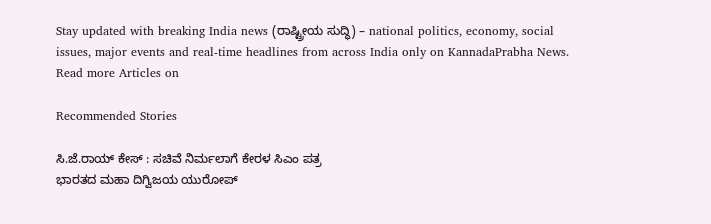Stay updated with breaking India news (ರಾಷ್ಟ್ರೀಯ ಸುದ್ಧಿ) – national politics, economy, social issues, major events and real‑time headlines from across India only on KannadaPrabha News.
Read more Articles on

Recommended Stories

ಸಿ.ಜೆ.ರಾಯ್‌ ಕೇಸ್‌ : ಸಚಿವೆ ನಿರ್ಮಲಾಗೆ ಕೇರಳ ಸಿಎಂ ಪತ್ರ
ಭಾರತದ ಮಹಾ ದಿಗ್ವಿಜಯ ಯುರೋಪ್‌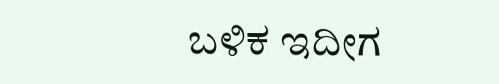ಬಳಿಕ ಇದೀಗ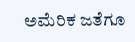ಅಮೆರಿಕ ಜತೆಗೂ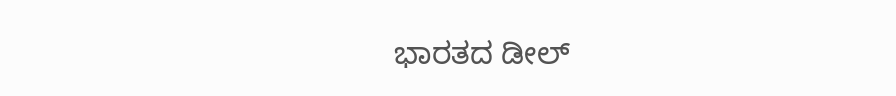ಭಾರತದ ಡೀಲ್‌